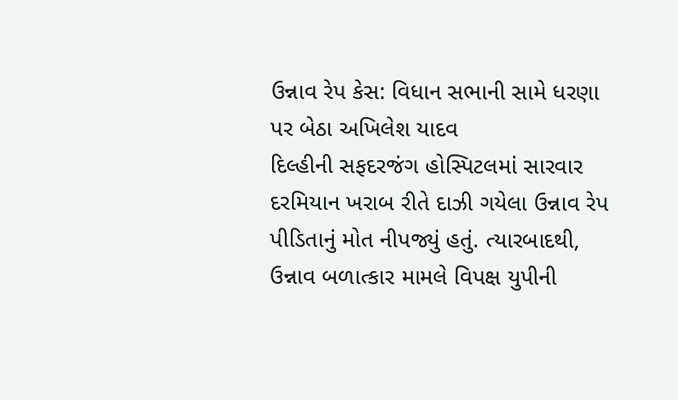ઉન્નાવ રેપ કેસ: વિધાન સભાની સામે ધરણા પર બેઠા અખિલેશ યાદવ
દિલ્હીની સફદરજંગ હોસ્પિટલમાં સારવાર દરમિયાન ખરાબ રીતે દાઝી ગયેલા ઉન્નાવ રેપ પીડિતાનું મોત નીપજ્યું હતું. ત્યારબાદથી, ઉન્નાવ બળાત્કાર મામલે વિપક્ષ યુપીની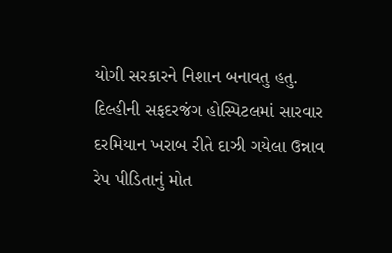યોગી સરકારને નિશાન બનાવતુ હતુ.
દિલ્હીની સફદરજંગ હોસ્પિટલમાં સારવાર દરમિયાન ખરાબ રીતે દાઝી ગયેલા ઉન્નાવ રેપ પીડિતાનું મોત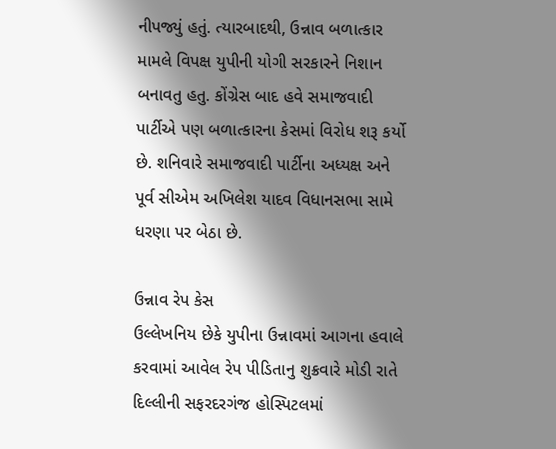નીપજ્યું હતું. ત્યારબાદથી, ઉન્નાવ બળાત્કાર મામલે વિપક્ષ યુપીની યોગી સરકારને નિશાન બનાવતુ હતુ. કોંગ્રેસ બાદ હવે સમાજવાદી પાર્ટીએ પણ બળાત્કારના કેસમાં વિરોધ શરૂ કર્યો છે. શનિવારે સમાજવાદી પાર્ટીના અધ્યક્ષ અને પૂર્વ સીએમ અખિલેશ યાદવ વિધાનસભા સામે ધરણા પર બેઠા છે.

ઉન્નાવ રેપ કેસ
ઉલ્લેખનિય છેકે યુપીના ઉન્નાવમાં આગના હવાલે કરવામાં આવેલ રેપ પીડિતાનુ શુક્રવારે મોડી રાતે દિલ્લીની સફરદરગંજ હોસ્પિટલમાં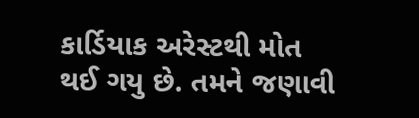કાર્ડિયાક અરેસ્ટથી મોત થઈ ગયુ છે. તમને જણાવી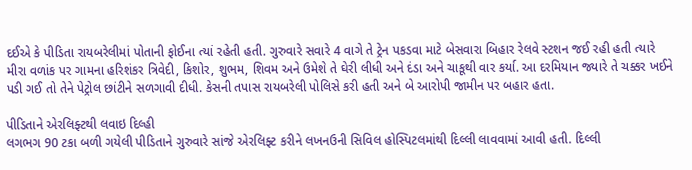દઈએ કે પીડિતા રાયબરેલીમાં પોતાની ફોઈના ત્યાં રહેતી હતી. ગુરુવારે સવારે 4 વાગે તે ટ્રેન પકડવા માટે બેસવારા બિહાર રેલવે સ્ટશન જઈ રહી હતી ત્યારે મીરા વળાંક પર ગામના હરિશંકર ત્રિવેદી, કિશોર, શુભમ, શિવમ અને ઉમેશે તે ઘેરી લીધી અને દંડા અને ચાકૂથી વાર કર્યા. આ દરમિયાન જ્યારે તે ચક્કર ખઈને પડી ગઈ તો તેને પેટ્રોલ છાંટીને સળગાવી દીધી. કેસની તપાસ રાયબરેલી પોલિસે કરી હતી અને બે આરોપી જામીન પર બહાર હતા.

પીડિતાને એરલિફ્ટથી લવાઇ દિલ્હી
લગભગ 90 ટકા બળી ગયેલી પીડિતાને ગુરુવારે સાંજે એરલિફ્ટ કરીને લખનઉની સિવિલ હોસ્પિટલમાંથી દિલ્લી લાવવામાં આવી હતી. દિલ્લી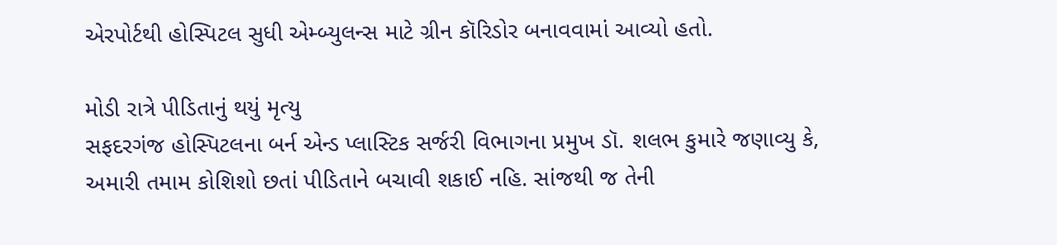એરપોર્ટથી હોસ્પિટલ સુધી એમ્બ્યુલન્સ માટે ગ્રીન કૉરિડોર બનાવવામાં આવ્યો હતો.

મોડી રાત્રે પીડિતાનું થયું મૃત્યુ
સફદરગંજ હોસ્પિટલના બર્ન એન્ડ પ્લાસ્ટિક સર્જરી વિભાગના પ્રમુખ ડૉ. શલભ કુમારે જણાવ્યુ કે, અમારી તમામ કોશિશો છતાં પીડિતાને બચાવી શકાઈ નહિ. સાંજથી જ તેની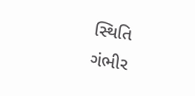સ્થિતિ ગંભીર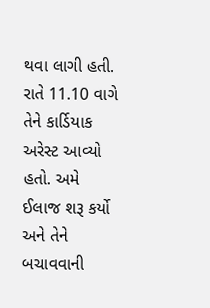થવા લાગી હતી. રાતે 11.10 વાગે તેને કાર્ડિયાક અરેસ્ટ આવ્યો હતો. અમે ઈલાજ શરૂ કર્યો અને તેને બચાવવાની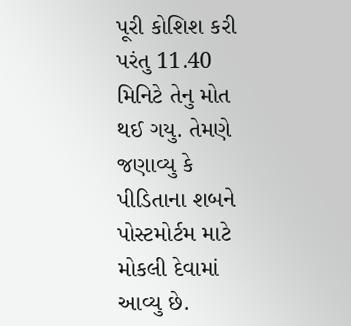પૂરી કોશિશ કરી પરંતુ 11.40 મિનિટે તેનુ મોત થઈ ગયુ. તેમણે જણાવ્યુ કે પીડિતાના શબને પોસ્ટમોર્ટમ માટે મોકલી દેવામાં આવ્યુ છે.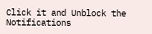Click it and Unblock the Notifications